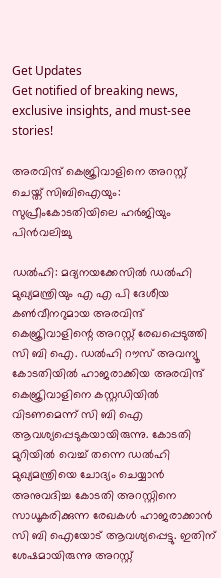Get Updates
Get notified of breaking news, exclusive insights, and must-see stories!

അരവിന്ദ് കെജ്രിവാളിനെ അറസ്റ്റ് ചെയ്ത് സിബിഐയും: സുപ്രീംകോടതിയിലെ ഹർജിയും പിന്‍വലിച്ചു

ഡല്‍ഹി: മദ്യനയക്കേസില്‍ ഡല്‍ഹി മുഖ്യമന്ത്രിയും എ എ പി ദേശീയ കണ്‍വീനറുമായ അരവിന്ദ് കെജ്രിവാളിന്റെ അറസ്റ്റ് രേഖപ്പെടുത്തി സി ബി ഐ. ഡൽഹി റൗസ് അവന്യൂ കോടതിയിൽ ഹാജരാക്കിയ അരവിന്ദ് കെജ്രിവാളിനെ കസ്റ്റഡിയില്‍ വിടണമെന്ന് സി ബി ഐ ആവശ്യപ്പെടുകയായിരുന്നു. കോടതി മുറിയില്‍ വെച്ച് തന്നെ ഡല്‍ഹി മുഖ്യമന്ത്രിയെ ചോദ്യം ചെയ്യാന്‍ അനുവദിച്ച കോടതി അറസ്റ്റിനെ സാധൂകരിക്കുന്ന രേഖകള്‍ ഹാജരാക്കാന്‍ സി ബി ഐയോട് ആവശ്യപ്പെട്ടു. ഇതിന് ശേഷമായിരുന്നു അറസ്റ്റ്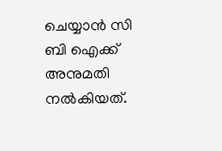ചെയ്യാന്‍ സി ബി ഐക്ക് അനുമതി നല്‍കിയത്.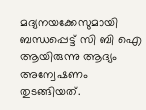മദ്യനയക്കേസുമായി ബന്ധപ്പെട്ട് സി ബി ഐ ആയിരുന്നു ആദ്യം അന്വേഷണം തുടങ്ങിയത്.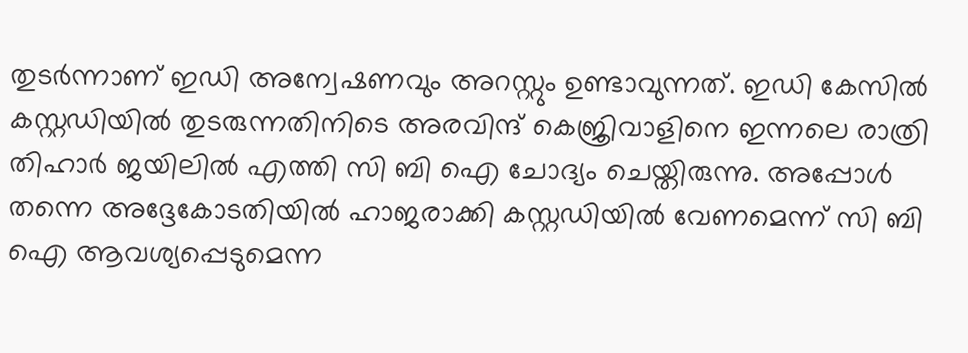തുടർന്നാണ് ഇഡി അന്വേഷണവും അറസ്റ്റും ഉണ്ടാവുന്നത്. ഇഡി കേസില്‍ കസ്റ്റഡിയില്‍ തുടരുന്നതിനിടെ അരവിന്ദ് കെജ്രിവാളിനെ ഇന്നലെ രാത്രി തിഹാർ ജയിലില്‍ എത്തി സി ബി ഐ ചോദ്യം ചെയ്തിരുന്നു. അപ്പോള്‍ തന്നെ അദ്ദേകോടതിയിൽ ഹാജരാക്കി കസ്റ്റഡിയിൽ വേണമെന്ന് സി ബി ഐ ആവശ്യപ്പെടുമെന്ന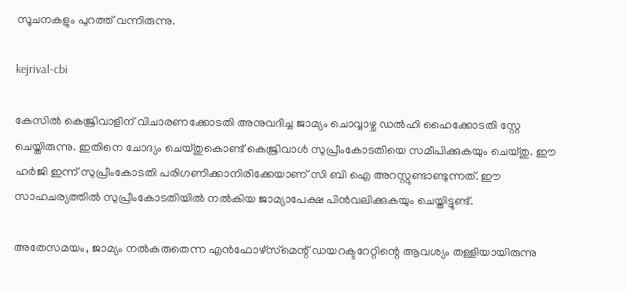സൂചനകളും പുറത്ത് വന്നിരുന്നു.

kejrival-cbi

കേസില്‍ കെജ്രിവാളിന് വിചാരണക്കോടതി അനുവദിച്ച ജാമ്യം ചൊവ്വാഴ്ച ഡല്‍ഹി ഹൈക്കോടതി സ്റ്റേ ചെയ്തിരുന്നു. ഇതിനെ ചോദ്യം ചെയ്തുകൊണ്ട് കെജ്രിവാള്‍ സുപ്രീംകോടതിയെ സമീപിക്കുകയും ചെയ്തു. ഈ ഹർജി ഇന്ന് സുപ്രീംകോടതി പരിഗണിക്കാനിരിക്കേയാണ് സി ബി ഐ അറസ്റ്റുണ്ടാണ്ടുന്നത്. ഈ സാഹചര്യത്തില്‍ സുപ്രീംകോടതിയില്‍ നല്‍കിയ ജാമ്യാപേക്ഷ പിന്‍വലിക്കുകയും ചെയ്തിട്ടുണ്ട്.

അതേസമയം, ജാമ്യം നല്‍കരുതെന്ന എന്‍ഫോഴ്‌സ്‌മെന്റ് ഡയറക്ടറേറ്റിന്റെ ആവശ്യം തള്ളിയായിരുന്നു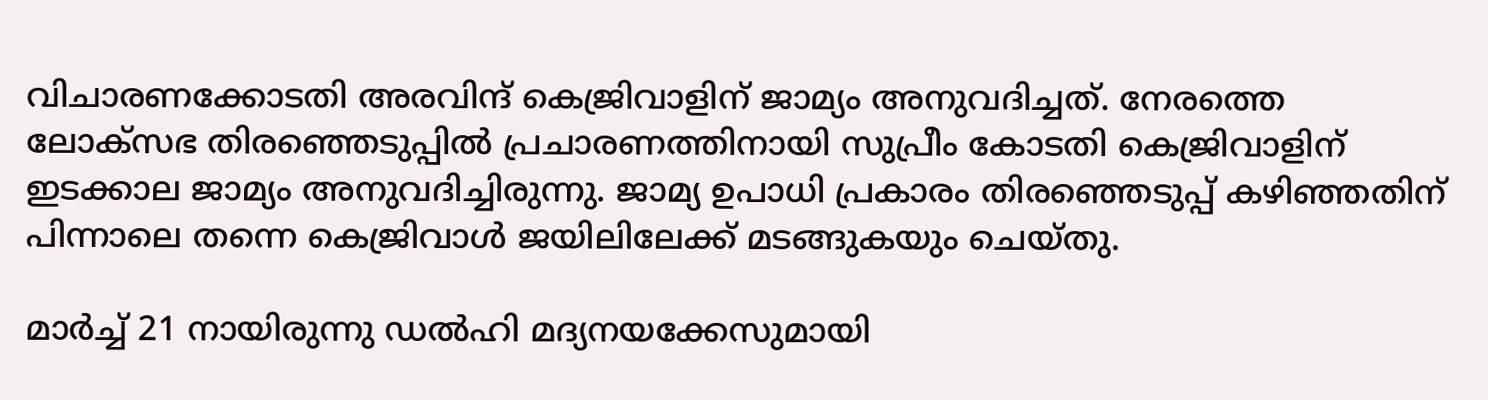വിചാരണക്കോടതി അരവിന്ദ് കെജ്രിവാളിന് ജാമ്യം അനുവദിച്ചത്. നേരത്തെ ലോക്സഭ തിരഞ്ഞെടുപ്പില്‍ പ്രചാരണത്തിനായി സുപ്രീം കോടതി കെജ്രിവാളിന് ഇടക്കാല ജാമ്യം അനുവദിച്ചിരുന്നു. ജാമ്യ ഉപാധി പ്രകാരം തിരഞ്ഞെടുപ്പ് കഴിഞ്ഞതിന് പിന്നാലെ തന്നെ കെജ്രിവാള്‍ ജയിലിലേക്ക് മടങ്ങുകയും ചെയ്തു.

മാർച്ച് 21 നായിരുന്നു ഡല്‍ഹി മദ്യനയക്കേസുമായി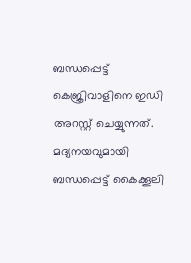ബന്ധപ്പെട്ട് കെജ്രിവാളിനെ ഇഡി അറസ്റ്റ് ചെയ്യുന്നത്. മദ്യനയവുമായി ബന്ധപ്പെട്ട് കൈക്കൂലി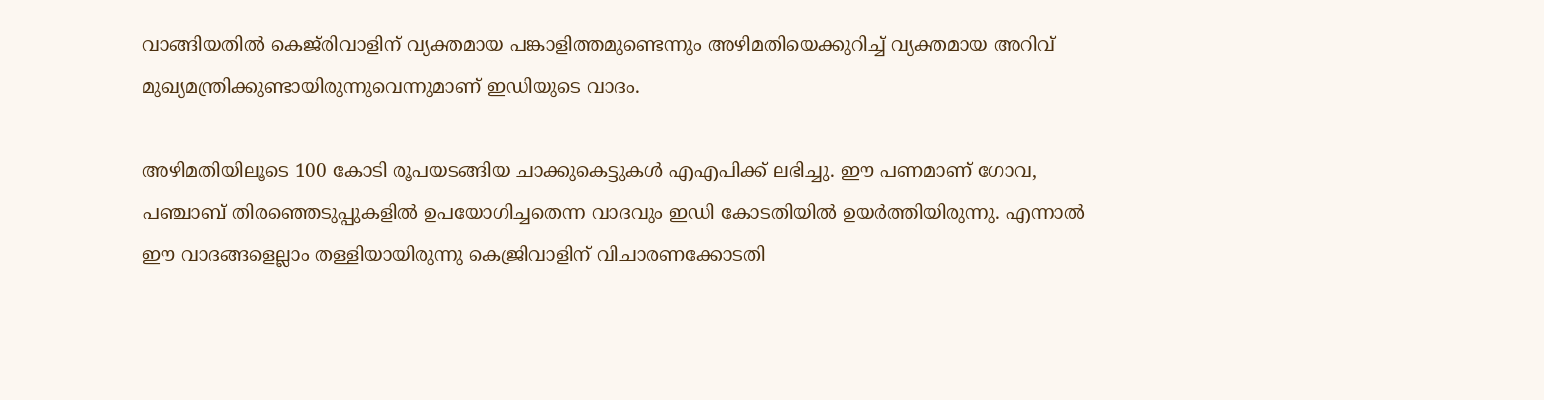വാങ്ങിയതില്‍ കെജ്‌രിവാളിന് വ്യക്തമായ പങ്കാളിത്തമുണ്ടെന്നും അഴിമതിയെക്കുറിച്ച് വ്യക്തമായ അറിവ് മുഖ്യമന്ത്രിക്കുണ്ടായിരുന്നുവെന്നുമാണ് ഇഡിയുടെ വാദം.

അഴിമതിയിലൂടെ 100 കോടി രൂപയടങ്ങിയ ചാക്കുകെട്ടുകള്‍ എഎപിക്ക് ലഭിച്ചു. ഈ പണമാണ് ഗോവ, പഞ്ചാബ് തിരഞ്ഞെടുപ്പുകളില്‍ ഉപയോഗിച്ചതെന്ന വാദവും ഇഡി കോടതിയില്‍ ഉയർത്തിയിരുന്നു. എന്നാല്‍ ഈ വാദങ്ങളെല്ലാം തള്ളിയായിരുന്നു കെജ്രിവാളിന് വിചാരണക്കോടതി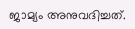ജാമ്യം അനുവദിച്ചത്.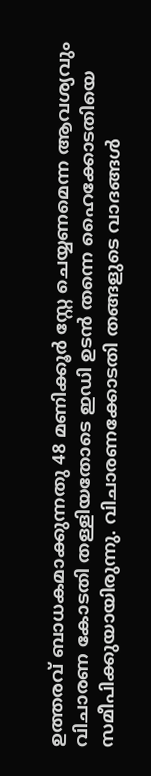ഉത്തരവ് ബാധകമാക്കുന്നതു 48 മണിക്കൂർ സ്റ്റേ ചെയ്യണമെന്ന ആവശ്യവും വിചാരണ കോടതി തള്ളിയതോടെ ഇഡി ഉടന്‍ തന്നെ ഹൈക്കോടതിയെ സമീപിക്കുയായിരുന്നു. വിചാരണക്കോടതി തങ്ങളുടെ വാദങ്ങൾ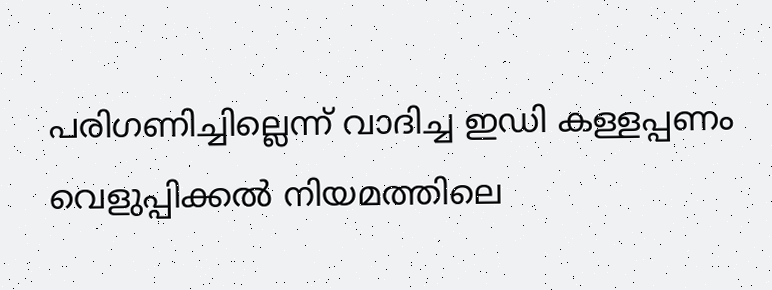പരിഗണിച്ചില്ലെന്ന് വാദിച്ച ഇഡി കള്ളപ്പണം വെളുപ്പിക്കൽ നിയമത്തിലെ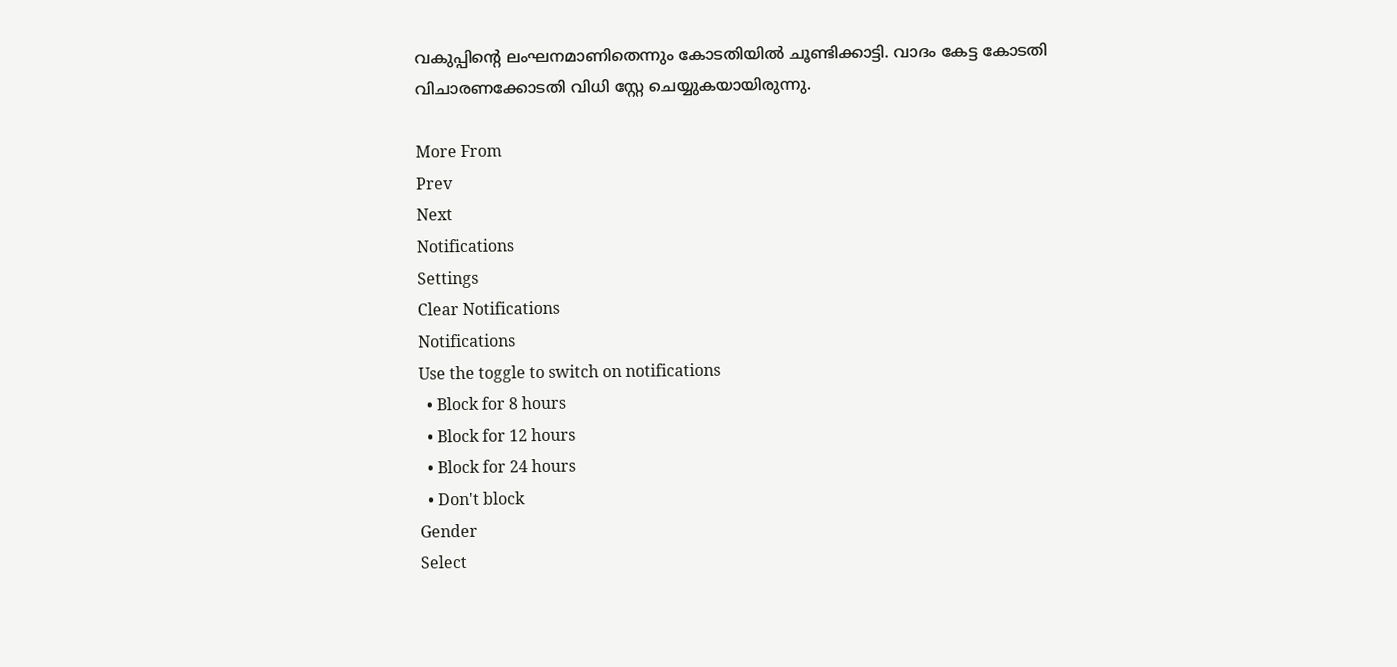വകുപ്പിന്റെ ലംഘനമാണിതെന്നും കോടതിയില്‍ ചൂണ്ടിക്കാട്ടി. വാദം കേട്ട കോടതി വിചാരണക്കോടതി വിധി സ്റ്റേ ചെയ്യുകയായിരുന്നു.

More From
Prev
Next
Notifications
Settings
Clear Notifications
Notifications
Use the toggle to switch on notifications
  • Block for 8 hours
  • Block for 12 hours
  • Block for 24 hours
  • Don't block
Gender
Select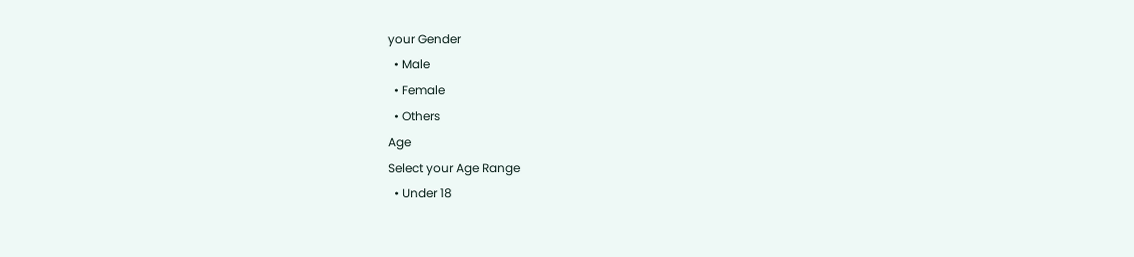your Gender
  • Male
  • Female
  • Others
Age
Select your Age Range
  • Under 18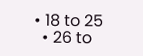• 18 to 25
  • 26 to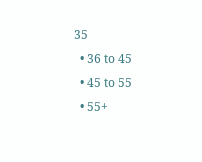35
  • 36 to 45
  • 45 to 55
  • 55+